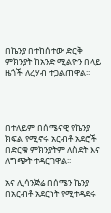በኬንያ በተከሰተው ድርቅ ምክንያት ከአንድ ሚልዮን በላይ ዜጎች ለረሃብ ተጋልጠዋል፡፡




በተለይም በሰሜናዊ የኬንያ ክፍል የሚኖሩ አርብቶ አደሮች በድርቁ ምክንያትም ለስደት እና ለግጭት ተዳርገዋል፡፡

አና ሊሳንጅሬ በሰሜን ኬንያ በአርብቶ አደርነት የሚተዳደሩ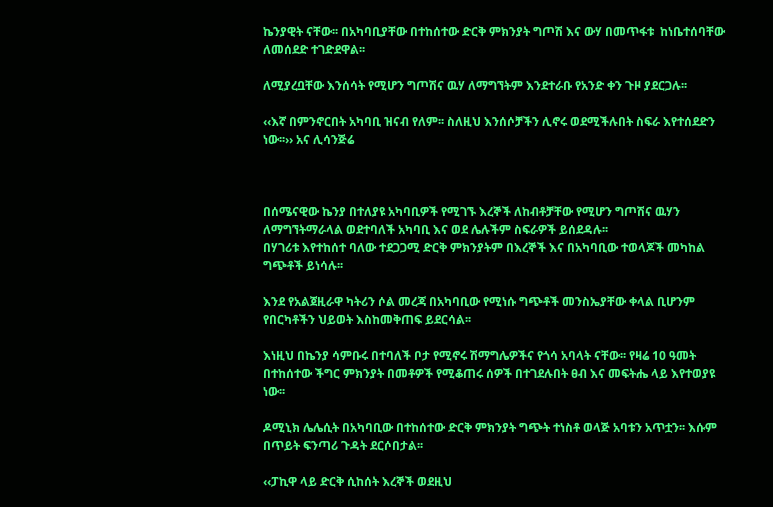ኬንያዊት ናቸው፡፡ በአካባቢያቸው በተከሰተው ድርቅ ምክንያት ግጦሽ እና ውሃ በመጥፋቱ  ከነቤተሰባቸው ለመሰደድ ተገድደዋል፡፡

ለሚያረቧቸው እንሰሳት የሚሆን ግጦሽና ዉሃ ለማግኘትም እንደተራቡ የአንድ ቀን ጉዞ ያደርጋሉ፡፡

‹‹እኛ በምንኖርበት አካባቢ ዝናብ የለም፡፡ ስለዚህ እንሰሶቻችን ሊኖሩ ወደሚችሉበት ስፍራ እየተሰደድን ነው፡፡›› አና ሊሳንጅሬ



በሰሜናዊው ኬንያ በተለያዩ አካባቢዎች የሚገኙ እረኞች ለከብቶቻቸው የሚሆን ግጦሽና ዉሃን ለማግኘትማራላል ወደተባለች አካባቢ እና ወደ ሌሉችም ስፍራዎች ይሰደዳሉ፡፡
በሃገሪቱ እየተከሰተ ባለው ተደጋጋሚ ድርቅ ምክንያትም በእረኞች እና በአካባቢው ተወላጆች መካከል ግጭቶች ይነሳሉ፡፡

እንደ የአልጀዚራዋ ካትሪን ሶል መረጃ በአካባቢው የሚነሱ ግጭቶች መንስኤያቸው ቀላል ቢሆንም የበርካቶችን ህይወት እስከመቅጠፍ ይደርሳል፡፡

እነዚህ በኬንያ ሳምቡሩ በተባለች ቦታ የሚኖሩ ሽማግሌዎችና የጎሳ አባላት ናቸው፡፡ የዛሬ 10 ዓመት በተከሰተው ችግር ምክንያት በመቶዎች የሚቆጠሩ ሰዎች በተገደሉበት ፀብ እና መፍትሔ ላይ እየተወያዩ ነው፡፡

ዶሚኒክ ሌሌሲት በአካባቢው በተከሰተው ድርቅ ምክንያት ግጭት ተነስቶ ወላጅ አባቱን አጥቷን፡፡ እሱም በጥይት ፍንጣሪ ጉዳት ደርሶበታል፡፡

‹‹ፓኪዋ ላይ ድርቅ ሲከሰት እረኞች ወደዚህ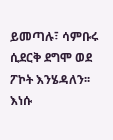ይመጣሉ፣ ሳምቡሩ ሲደርቅ ደግሞ ወደ ፖኮት እንሄዳለን፡፡ እነሱ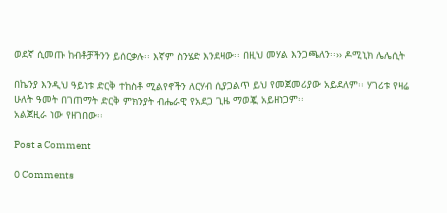ወደኛ ሲመጡ ከብቶቻችንን ይሰርቃሉ፡፡ እኛም ስንሄድ እንደዛው፡፡ በዚህ መሃል እንጋጫለን፡፡›› ዶሚኒክ ሌሌሲት

በኬንያ እንዲህ ዓይነቱ ድርቅ ተከስቶ ሚልየኖችን ለርሃብ ሲያጋልጥ ይህ የመጀመሪያው አይደለም፡፡ ሃገሪቱ የዛሬ ሁለት ዓመት በገጠማት ድርቅ ምክንያት ብሔራዊ የአደጋ ጊዜ ማወጇ አይዘነጋም፡፡
አልጀዚራ ነው የዘገበው፡፡

Post a Comment

0 Comments